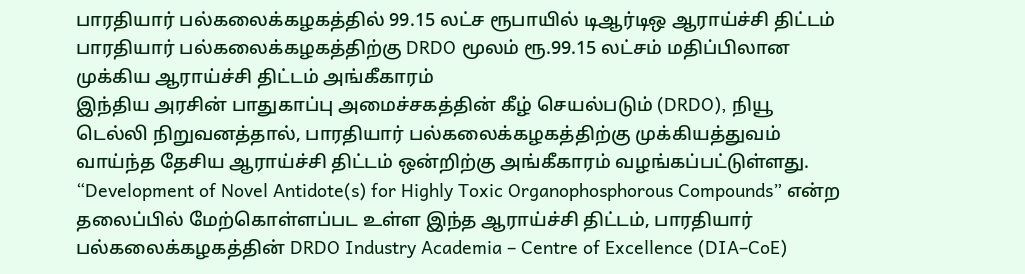பாரதியார் பல்கலைக்கழகத்தில் 99.15 லட்ச ரூபாயில் டிஆர்டிஒ ஆராய்ச்சி திட்டம்
பாரதியார் பல்கலைக்கழகத்திற்கு DRDO மூலம் ரூ.99.15 லட்சம் மதிப்பிலான முக்கிய ஆராய்ச்சி திட்டம் அங்கீகாரம்
இந்திய அரசின் பாதுகாப்பு அமைச்சகத்தின் கீழ் செயல்படும் (DRDO), நியூ டெல்லி நிறுவனத்தால், பாரதியார் பல்கலைக்கழகத்திற்கு முக்கியத்துவம் வாய்ந்த தேசிய ஆராய்ச்சி திட்டம் ஒன்றிற்கு அங்கீகாரம் வழங்கப்பட்டுள்ளது.
“Development of Novel Antidote(s) for Highly Toxic Organophosphorous Compounds” என்ற தலைப்பில் மேற்கொள்ளப்பட உள்ள இந்த ஆராய்ச்சி திட்டம், பாரதியார் பல்கலைக்கழகத்தின் DRDO Industry Academia – Centre of Excellence (DIA–CoE)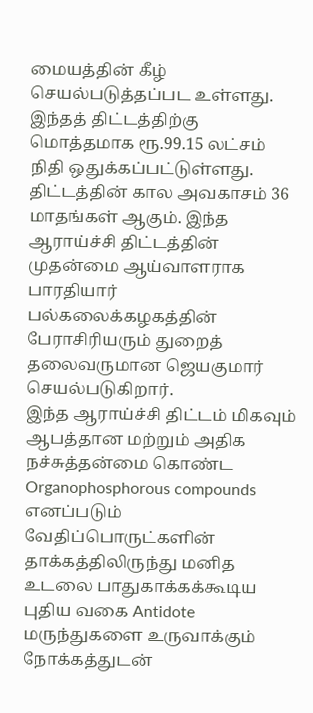மையத்தின் கீழ் செயல்படுத்தப்பட உள்ளது.
இந்தத் திட்டத்திற்கு மொத்தமாக ரூ.99.15 லட்சம் நிதி ஒதுக்கப்பட்டுள்ளது. திட்டத்தின் கால அவகாசம் 36 மாதங்கள் ஆகும். இந்த ஆராய்ச்சி திட்டத்தின் முதன்மை ஆய்வாளராக பாரதியார் பல்கலைக்கழகத்தின் பேராசிரியரும் துறைத் தலைவருமான ஜெயகுமார் செயல்படுகிறார்.
இந்த ஆராய்ச்சி திட்டம் மிகவும் ஆபத்தான மற்றும் அதிக நச்சுத்தன்மை கொண்ட Organophosphorous compounds எனப்படும் வேதிப்பொருட்களின் தாக்கத்திலிருந்து மனித உடலை பாதுகாக்கக்கூடிய புதிய வகை Antidote மருந்துகளை உருவாக்கும் நோக்கத்துடன்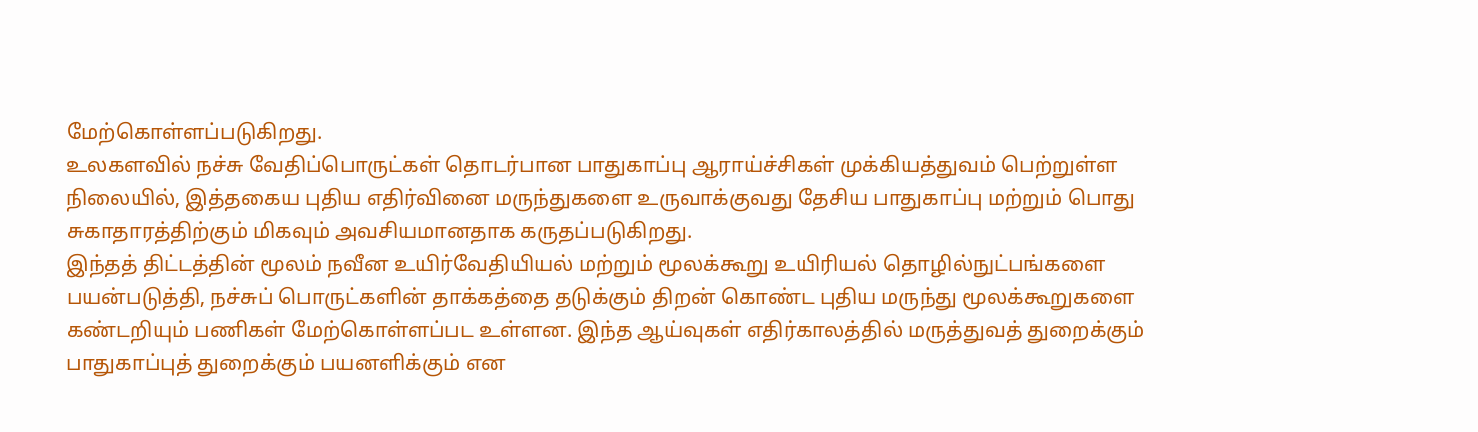மேற்கொள்ளப்படுகிறது.
உலகளவில் நச்சு வேதிப்பொருட்கள் தொடர்பான பாதுகாப்பு ஆராய்ச்சிகள் முக்கியத்துவம் பெற்றுள்ள நிலையில், இத்தகைய புதிய எதிர்வினை மருந்துகளை உருவாக்குவது தேசிய பாதுகாப்பு மற்றும் பொது சுகாதாரத்திற்கும் மிகவும் அவசியமானதாக கருதப்படுகிறது.
இந்தத் திட்டத்தின் மூலம் நவீன உயிர்வேதியியல் மற்றும் மூலக்கூறு உயிரியல் தொழில்நுட்பங்களை பயன்படுத்தி, நச்சுப் பொருட்களின் தாக்கத்தை தடுக்கும் திறன் கொண்ட புதிய மருந்து மூலக்கூறுகளை கண்டறியும் பணிகள் மேற்கொள்ளப்பட உள்ளன. இந்த ஆய்வுகள் எதிர்காலத்தில் மருத்துவத் துறைக்கும் பாதுகாப்புத் துறைக்கும் பயனளிக்கும் என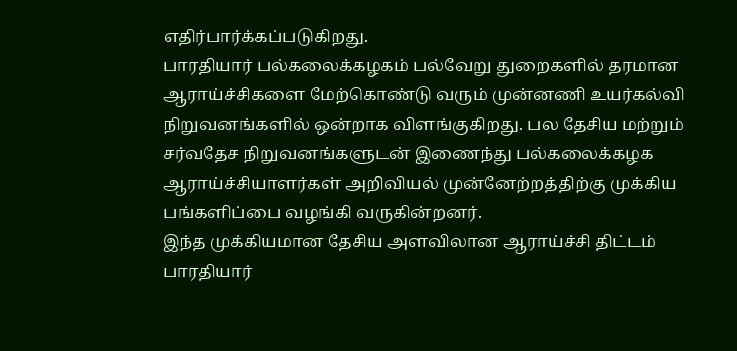எதிர்பார்க்கப்படுகிறது.
பாரதியார் பல்கலைக்கழகம் பல்வேறு துறைகளில் தரமான ஆராய்ச்சிகளை மேற்கொண்டு வரும் முன்னணி உயர்கல்வி நிறுவனங்களில் ஒன்றாக விளங்குகிறது. பல தேசிய மற்றும் சர்வதேச நிறுவனங்களுடன் இணைந்து பல்கலைக்கழக ஆராய்ச்சியாளர்கள் அறிவியல் முன்னேற்றத்திற்கு முக்கிய பங்களிப்பை வழங்கி வருகின்றனர்.
இந்த முக்கியமான தேசிய அளவிலான ஆராய்ச்சி திட்டம் பாரதியார்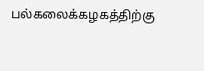பல்கலைக்கழகத்திற்கு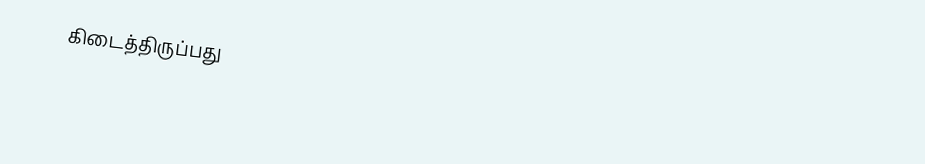கிடைத்திருப்பது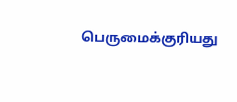பெருமைக்குரியது